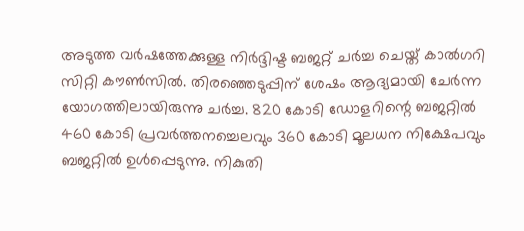അടുത്ത വർഷത്തേക്കുള്ള നിർദ്ദിഷ്ട ബജറ്റ് ചർച്ച ചെയ്ത് കാൽഗറി സിറ്റി കൗൺസിൽ. തിരഞ്ഞെടുപ്പിന് ശേഷം ആദ്യമായി ചേർന്ന യോഗത്തിലായിരുന്നു ചർച്ച. 820 കോടി ഡോളറിന്റെ ബജറ്റിൽ 460 കോടി പ്രവർത്തനച്ചെലവും 360 കോടി മൂലധന നിക്ഷേപവും ബജറ്റിൽ ഉൾപ്പെടുന്നു. നികുതി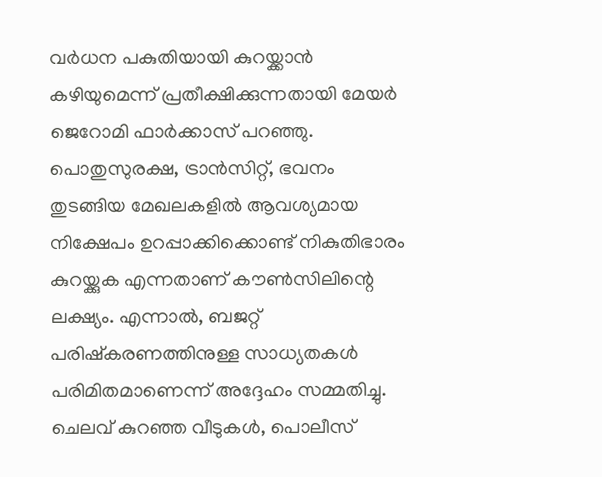വർധന പകുതിയായി കുറയ്ക്കാൻ കഴിയുമെന്ന് പ്രതീക്ഷിക്കുന്നതായി മേയർ ജെറോമി ഫാർക്കാസ് പറഞ്ഞു. പൊതുസുരക്ഷ, ട്രാൻസിറ്റ്, ഭവനം തുടങ്ങിയ മേഖലകളിൽ ആവശ്യമായ നിക്ഷേപം ഉറപ്പാക്കിക്കൊണ്ട് നികുതിഭാരം കുറയ്ക്കുക എന്നതാണ് കൗൺസിലിന്റെ ലക്ഷ്യം. എന്നാൽ, ബജറ്റ് പരിഷ്കരണത്തിനുള്ള സാധ്യതകൾ പരിമിതമാണെന്ന് അദ്ദേഹം സമ്മതിച്ചു.
ചെലവ് കുറഞ്ഞ വീടുകൾ, പൊലീസ്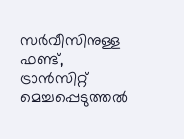സർവീസിനുള്ള ഫണ്ട്, ട്രാൻസിറ്റ് മെച്ചപ്പെടുത്തൽ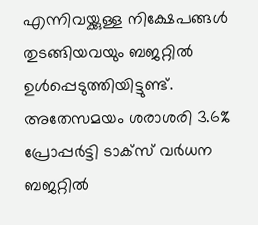എന്നിവയ്ക്കുള്ള നിക്ഷേപങ്ങൾ തുടങ്ങിയവയും ബജറ്റിൽ ഉൾപ്പെടുത്തിയിട്ടുണ്ട്. അതേസമയം ശരാശരി 3.6% പ്രോപ്പർട്ടി ടാക്സ് വർധന ബജറ്റിൽ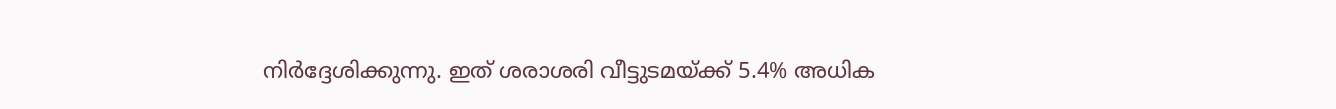നിർദ്ദേശിക്കുന്നു. ഇത് ശരാശരി വീട്ടുടമയ്ക്ക് 5.4% അധിക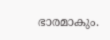ഭാരമാകും.